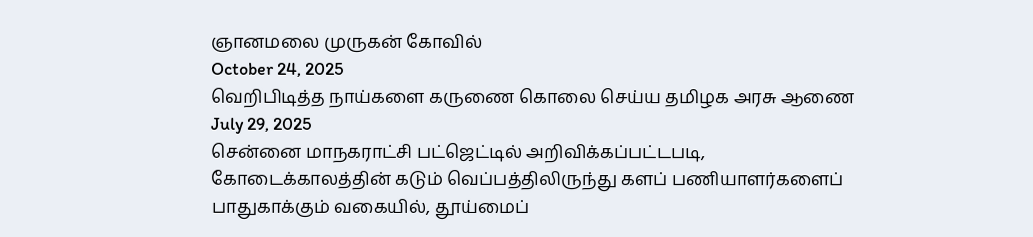ஞானமலை முருகன் கோவில்
October 24, 2025
வெறிபிடித்த நாய்களை கருணை கொலை செய்ய தமிழக அரசு ஆணை
July 29, 2025
சென்னை மாநகராட்சி பட்ஜெட்டில் அறிவிக்கப்பட்டபடி, கோடைக்காலத்தின் கடும் வெப்பத்திலிருந்து களப் பணியாளர்களைப் பாதுகாக்கும் வகையில், தூய்மைப்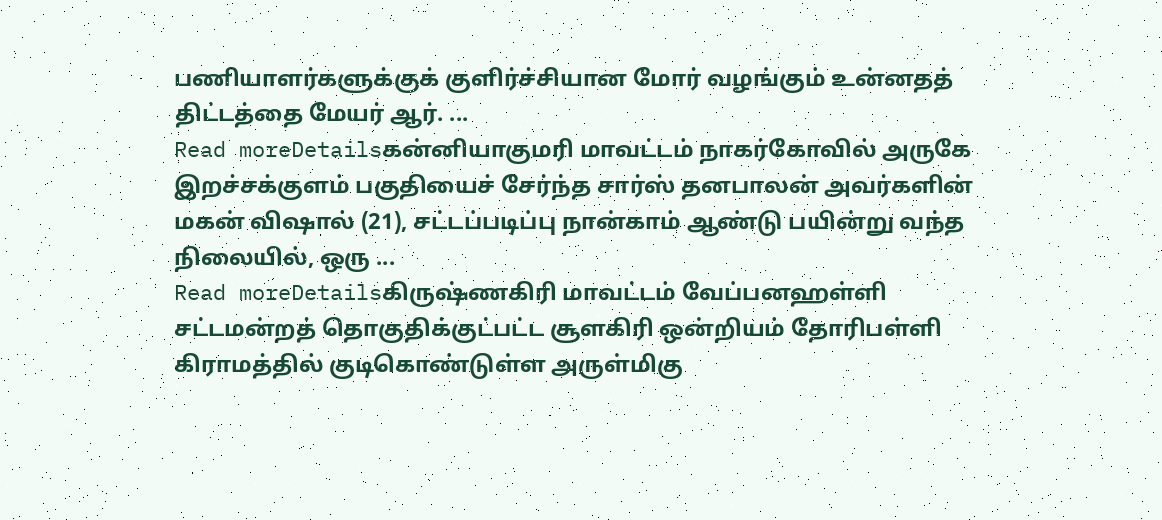பணியாளர்களுக்குக் குளிர்ச்சியான மோர் வழங்கும் உன்னதத் திட்டத்தை மேயர் ஆர். ...
Read moreDetailsகன்னியாகுமரி மாவட்டம் நாகர்கோவில் அருகே இறச்சக்குளம் பகுதியைச் சேர்ந்த சார்ஸ் தனபாலன் அவர்களின் மகன் விஷால் (21), சட்டப்படிப்பு நான்காம் ஆண்டு பயின்று வந்த நிலையில், ஒரு ...
Read moreDetailsகிருஷ்ணகிரி மாவட்டம் வேப்பனஹள்ளி சட்டமன்றத் தொகுதிக்குட்பட்ட சூளகிரி ஒன்றியம் தோரிபள்ளி கிராமத்தில் குடிகொண்டுள்ள அருள்மிகு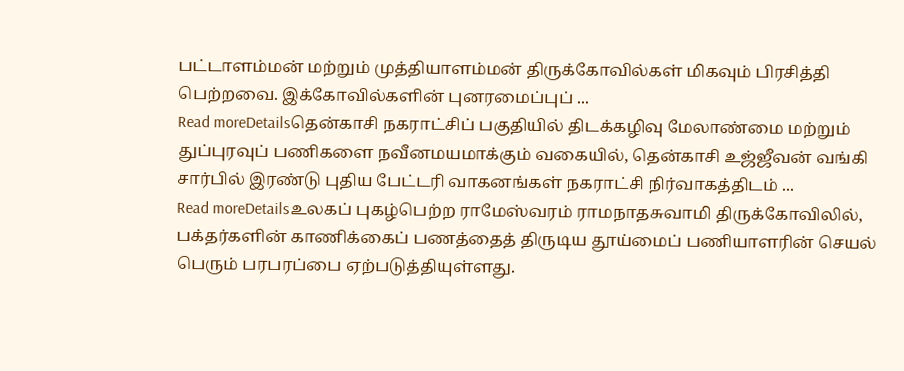பட்டாளம்மன் மற்றும் முத்தியாளம்மன் திருக்கோவில்கள் மிகவும் பிரசித்தி பெற்றவை. இக்கோவில்களின் புனரமைப்புப் ...
Read moreDetailsதென்காசி நகராட்சிப் பகுதியில் திடக்கழிவு மேலாண்மை மற்றும் துப்புரவுப் பணிகளை நவீனமயமாக்கும் வகையில், தென்காசி உஜ்ஜீவன் வங்கி சார்பில் இரண்டு புதிய பேட்டரி வாகனங்கள் நகராட்சி நிர்வாகத்திடம் ...
Read moreDetailsஉலகப் புகழ்பெற்ற ராமேஸ்வரம் ராமநாதசுவாமி திருக்கோவிலில், பக்தர்களின் காணிக்கைப் பணத்தைத் திருடிய தூய்மைப் பணியாளரின் செயல் பெரும் பரபரப்பை ஏற்படுத்தியுள்ளது.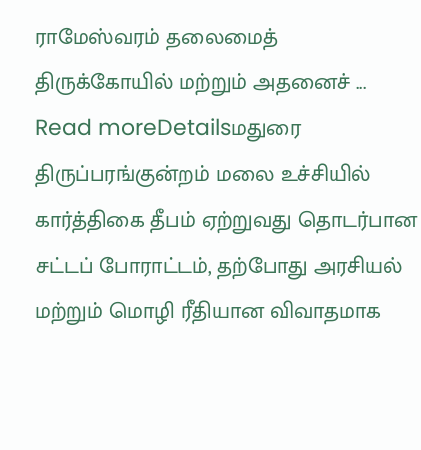ராமேஸ்வரம் தலைமைத் திருக்கோயில் மற்றும் அதனைச் ...
Read moreDetailsமதுரை திருப்பரங்குன்றம் மலை உச்சியில் கார்த்திகை தீபம் ஏற்றுவது தொடர்பான சட்டப் போராட்டம், தற்போது அரசியல் மற்றும் மொழி ரீதியான விவாதமாக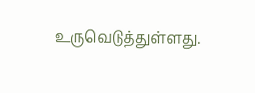உருவெடுத்துள்ளது.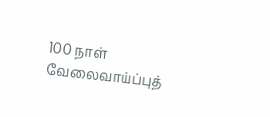100 நாள் வேலைவாய்ப்புத்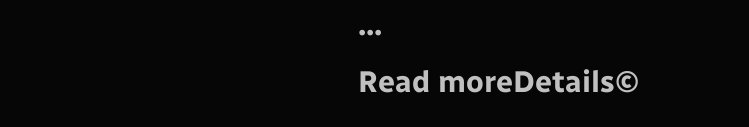...
Read moreDetails©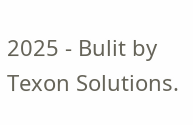2025 - Bulit by Texon Solutions.